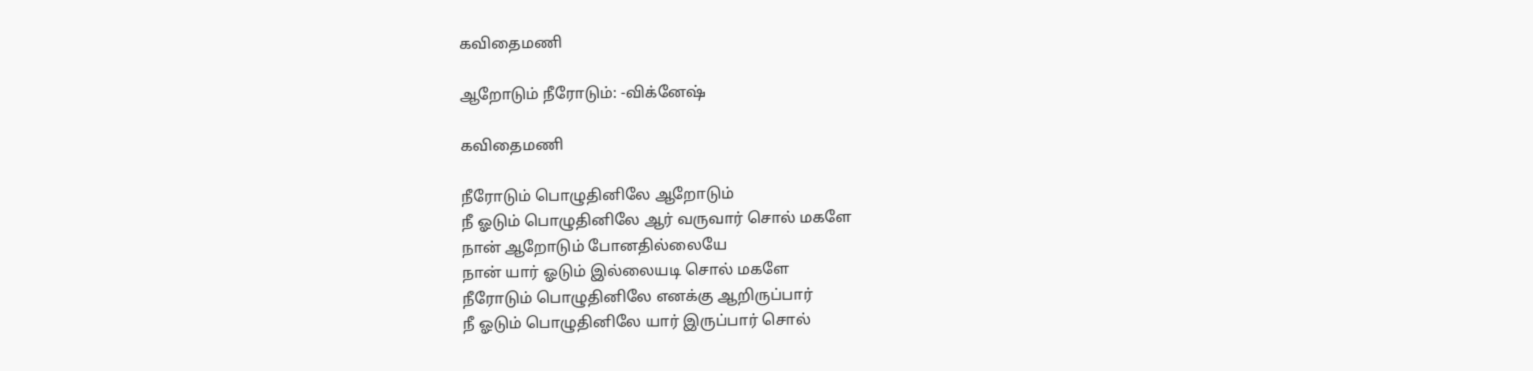கவிதைமணி

ஆறோடும் நீரோடும்: -விக்னேஷ்

கவிதைமணி

நீரோடும் பொழுதினிலே ஆறோடும்
நீ ஓடும் பொழுதினிலே ஆர் வருவார் சொல் மகளே
நான் ஆறோடும் போனதில்லையே
நான் யார் ஓடும் இல்லையடி சொல் மகளே
நீரோடும் பொழுதினிலே எனக்கு ஆறிருப்பார்
நீ ஓடும் பொழுதினிலே யார் இருப்பார் சொல்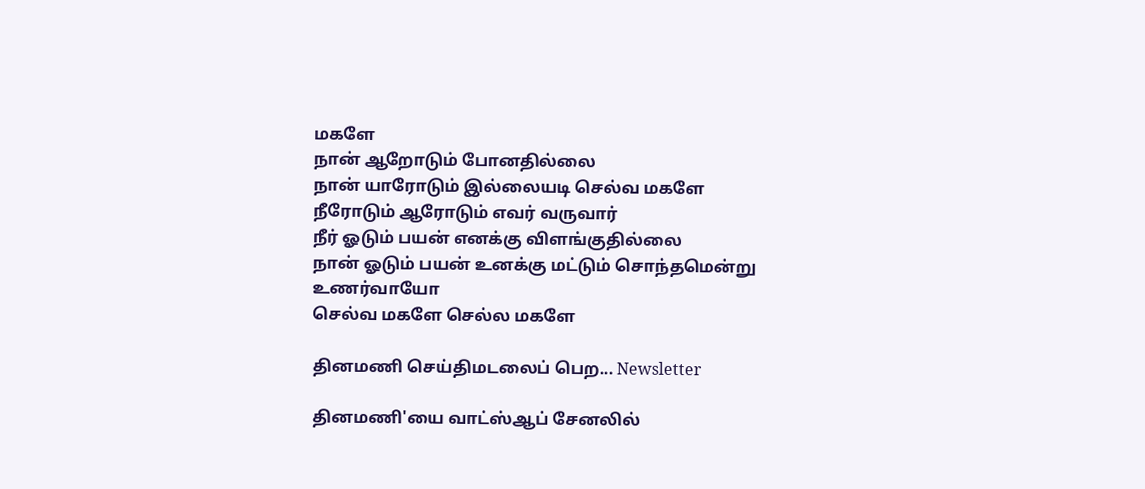மகளே
நான் ஆறோடும் போனதில்லை
நான் யாரோடும் இல்லையடி செல்வ மகளே
நீரோடும் ஆரோடும் எவர் வருவார்
நீர் ஓடும் பயன் எனக்கு விளங்குதில்லை
நான் ஓடும் பயன் உனக்கு மட்டும் சொந்தமென்று உணர்வாயோ
செல்வ மகளே செல்ல மகளே

தினமணி செய்திமடலைப் பெற... Newsletter

தினமணி'யை வாட்ஸ்ஆப் சேனலில்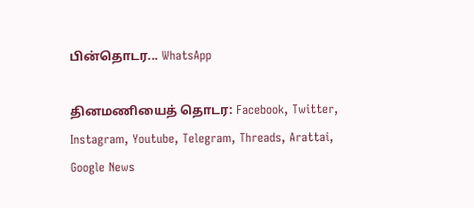பின்தொடர... WhatsApp

தினமணியைத் தொடர: Facebook, Twitter, Instagram, Youtube, Telegram, Threads, Arattai, Google News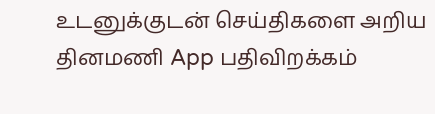உடனுக்குடன் செய்திகளை அறிய தினமணி App பதிவிறக்கம்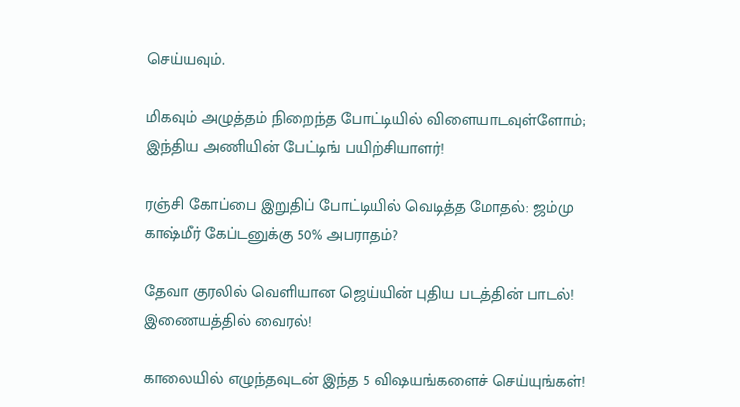செய்யவும்.

மிகவும் அழுத்தம் நிறைந்த போட்டியில் விளையாடவுள்ளோம்; இந்திய அணியின் பேட்டிங் பயிற்சியாளர்!

ரஞ்சி கோப்பை இறுதிப் போட்டியில் வெடித்த மோதல்: ஜம்மு காஷ்மீர் கேப்டனுக்கு 50% அபராதம்?

தேவா குரலில் வெளியான ஜெய்யின் புதிய படத்தின் பாடல்! இணையத்தில் வைரல்!

காலையில் எழுந்தவுடன் இந்த 5 விஷயங்களைச் செய்யுங்கள்!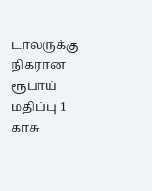டாலருக்கு நிகரான ரூபாய் மதிப்பு 1 காசு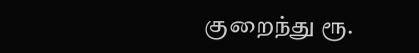குறைந்து ரூ.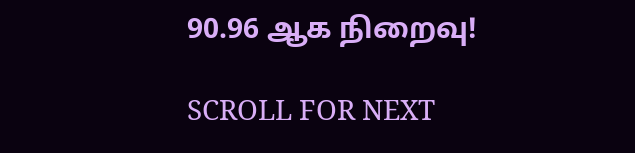90.96 ஆக நிறைவு!

SCROLL FOR NEXT